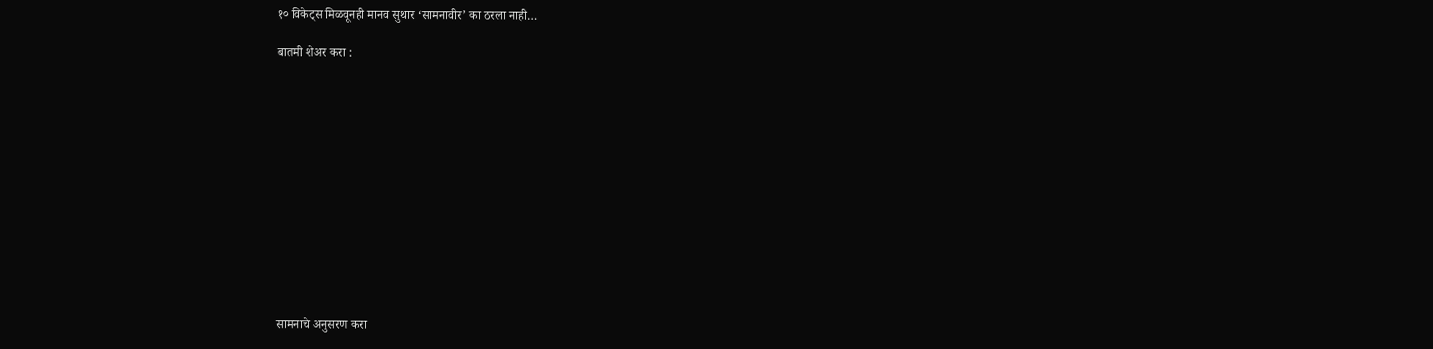१० विकेट्स मिळवूनही मानव सुथार ‘सामनावीर’ का ठरला नाही…

बातमी शेअर करा :













सामनाचे अनुसरण करा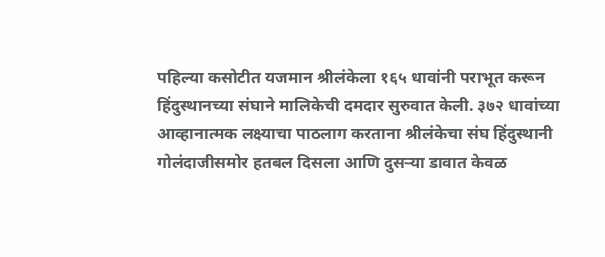पहिल्या कसोटीत यजमान श्रीलंकेला १६५ धावांनी पराभूत करून हिंदुस्थानच्या संघाने मालिकेची दमदार सुरुवात केली. ३७२ धावांच्या आव्हानात्मक लक्ष्याचा पाठलाग करताना श्रीलंकेचा संघ हिंदुस्थानी गोलंदाजीसमोर हतबल दिसला आणि दुसऱ्या डावात केवळ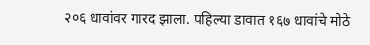२०६ धावांवर गारद झाला. पहिल्या डावात १६७ धावांचे मोठे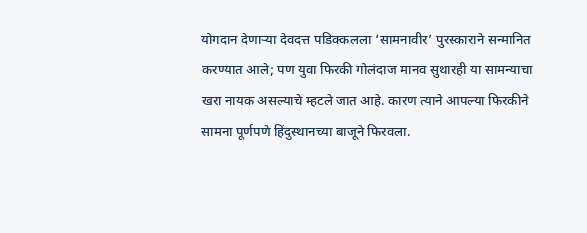योगदान देणाऱ्या देवदत्त पडिक्कलला ‘सामनावीर’ पुरस्काराने सन्मानित करण्यात आले; पण युवा फिरकी गोलंदाज मानव सुथारही या सामन्याचा खरा नायक असल्याचे म्हटले जात आहे. कारण त्याने आपल्या फिरकीने सामना पूर्णपणे हिंदुस्थानच्या बाजूने फिरवला.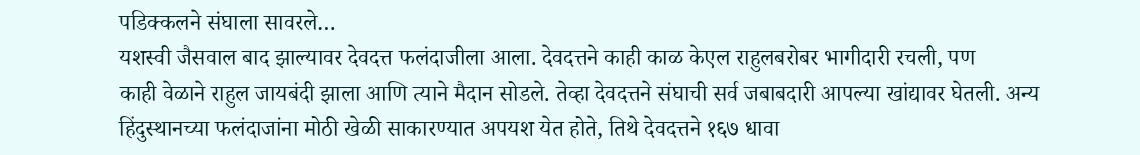पडिक्कलने संघाला सावरले…
यशस्वी जैसवाल बाद झाल्यावर देवदत्त फलंदाजीला आला. देवदत्तने काही काळ केएल राहुलबरोबर भागीदारी रचली, पण
काही वेळाने राहुल जायबंदी झाला आणि त्याने मैदान सोडले. तेव्हा देवदत्तने संघाची सर्व जबाबदारी आपल्या खांद्यावर घेतली. अन्य हिंदुस्थानच्या फलंदाजांना मोठी खेळी साकारण्यात अपयश येत होते, तिथे देवदत्तने १६७ धावा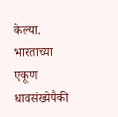केल्या. भारताच्या एकूण धावसंख्येपैकी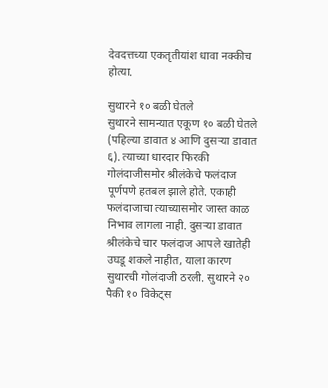देवदत्तच्या एकतृतीयांश धावा नक्कीच होत्या.

सुथारने १० बळी घेतले
सुथारने सामन्यात एकूण १० बळी घेतले (पहिल्या डावात ४ आणि दुसऱ्या डावात ६). त्याच्या धारदार फिरकी गोलंदाजीसमोर श्रीलंकेचे फलंदाज पूर्णपणे हतबल झाले होते. एकाही फलंदाजाचा त्याच्यासमोर जास्त काळ निभाव लागला नाही. दुसऱ्या डावात श्रीलंकेचे चार फलंदाज आपले खातेही उघडू शकले नाहीत, याला कारण सुथारची गोलंदाजी ठरली. सुथारने २० पैकी १० विकेट्स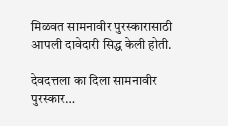मिळवत सामनावीर पुरस्कारासाठी आपली दावेदारी सिद्ध केली होती.

देवदत्तला का दिला सामनावीर पुरस्कार…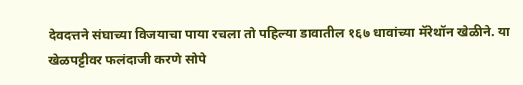देवदत्तने संघाच्या विजयाचा पाया रचला तो पहिल्या डावातील १६७ धावांच्या मॅरेथॉन खेळीने. या खेळपट्टीवर फलंदाजी करणे सोपे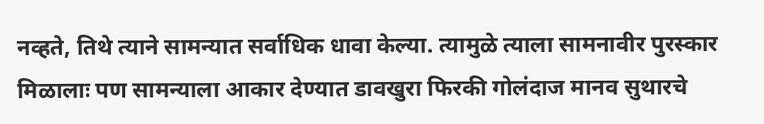नव्हते, तिथे त्याने सामन्यात सर्वाधिक धावा केल्या. त्यामुळे त्याला सामनावीर पुरस्कार मिळालाः पण सामन्याला आकार देण्यात डावखुरा फिरकी गोलंदाज मानव सुथारचे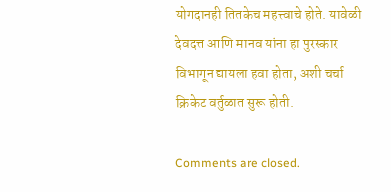योगदानही तितकेच महत्त्वाचे होते. यावेळी देवदत्त आणि मानव यांना हा पुरस्कार विभागून द्यायला हवा होता, अशी चर्चा क्रिकेट वर्तुळात सुरू होती.

Comments are closed.